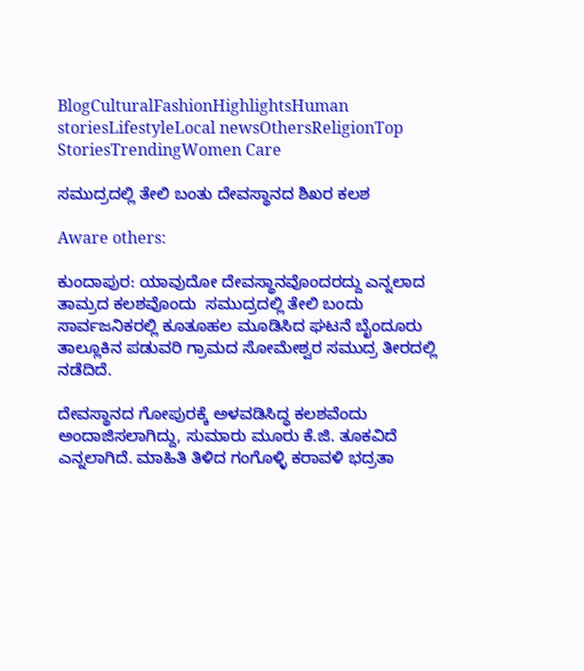BlogCulturalFashionHighlightsHuman storiesLifestyleLocal newsOthersReligionTop StoriesTrendingWomen Care

ಸಮುದ್ರದಲ್ಲಿ ತೇಲಿ ಬಂತು ದೇವಸ್ಥಾನದ ಶಿಖರ ಕಲಶ

Aware others:

ಕುಂದಾಪುರ: ಯಾವುದೋ ದೇವಸ್ಥಾನವೊಂದರದ್ದು ಎನ್ನಲಾದ ತಾಮ್ರದ ಕಲಶವೊಂದು  ಸಮುದ್ರದಲ್ಲಿ ತೇಲಿ ಬಂದು ಸಾರ್ವಜನಿಕರಲ್ಲಿ ಕೂತೂಹಲ ಮೂಡಿಸಿದ ಘಟನೆ ಬೈಂದೂರು ತಾಲ್ಲೂಕಿನ ಪಡುವರಿ ಗ್ರಾಮದ ಸೋಮೇಶ್ವರ ಸಮುದ್ರ ತೀರದಲ್ಲಿ ನಡೆದಿದೆ.

ದೇವಸ್ಥಾನದ ಗೋಪುರಕ್ಕೆ ಅಳವಡಿಸಿದ್ಧ ಕಲಶವೆಂದು ಅಂದಾಜಿಸಲಾಗಿದ್ದು, ಸುಮಾರು ಮೂರು ಕೆ.ಜಿ. ತೂಕವಿದೆ ಎನ್ನಲಾಗಿದೆ. ಮಾಹಿತಿ ತಿಳಿದ ಗಂಗೊಳ್ಳಿ ಕರಾವಳಿ ಭದ್ರತಾ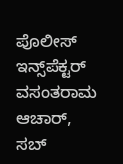ಪೊಲೀಸ್ ಇನ್ಸ್‌ಪೆಕ್ಟರ್ ವಸಂತರಾಮ ಆಚಾರ್, ಸಬ್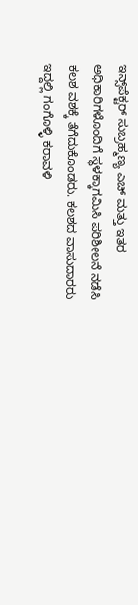ಇನ್ಸ್‌ಪೆಕ್ಟರ್ ಸುಬ್ರಹ್ಮಣ್ಯ ಎಚ್ ಮತ್ತು ಇತರ ಅಧಿಕಾರಿಗಳೊಂದಿಗೆ ಸ್ಥಳಕ್ಕಾಗಮಿಸಿ ಪರಿಶೀಲನೆ ನಡೆಸಿ ಕಲಶ ವಶಕ್ಕೆ ತೆಗೆದುಕೊಂಡರು. ಕಲಶದ ವಾಸುದಾರರು ಇದ್ದಲ್ಲಿ ಗಂಗೊಳ್ಳಿ ಕರಾವಳಿ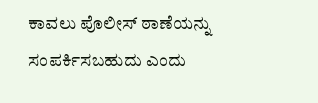ಕಾವಲು ಪೊಲೀಸ್‌ ಠಾಣೆಯನ್ನು ಸಂಪರ್ಕಿಸಬಹುದು ಎಂದು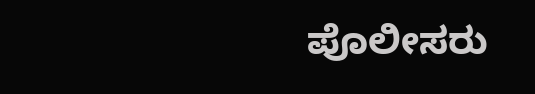ಪೊಲೀಸರು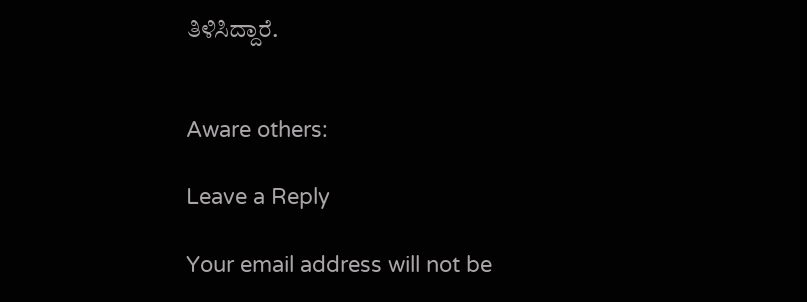ತಿಳಿಸಿದ್ದಾರೆ.


Aware others:

Leave a Reply

Your email address will not be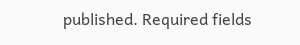published. Required fields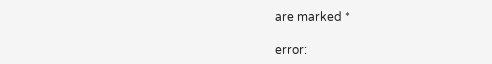are marked *

error: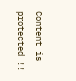Content is protected !!